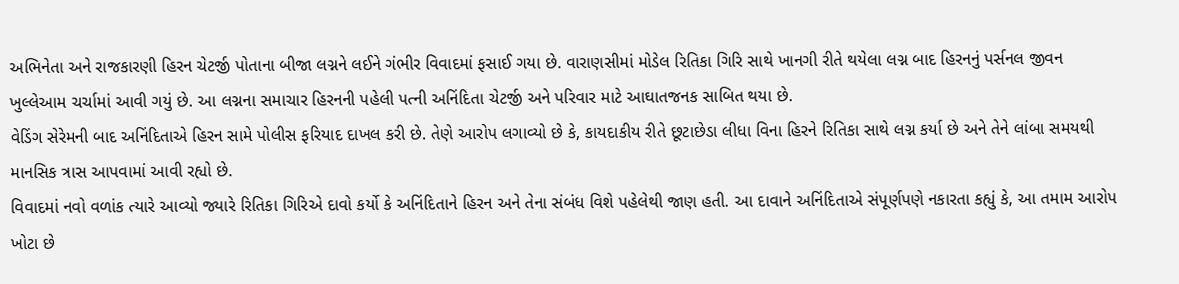અભિનેતા અને રાજકારણી હિરન ચેટર્જી પોતાના બીજા લગ્નને લઈને ગંભીર વિવાદમાં ફસાઈ ગયા છે. વારાણસીમાં મોડેલ રિતિકા ગિરિ સાથે ખાનગી રીતે થયેલા લગ્ન બાદ હિરનનું પર્સનલ જીવન ખુલ્લેઆમ ચર્ચામાં આવી ગયું છે. આ લગ્નના સમાચાર હિરનની પહેલી પત્ની અનિંદિતા ચેટર્જી અને પરિવાર માટે આઘાતજનક સાબિત થયા છે.
વેડિંગ સેરેમની બાદ અનિંદિતાએ હિરન સામે પોલીસ ફરિયાદ દાખલ કરી છે. તેણે આરોપ લગાવ્યો છે કે, કાયદાકીય રીતે છૂટાછેડા લીધા વિના હિરને રિતિકા સાથે લગ્ન કર્યા છે અને તેને લાંબા સમયથી માનસિક ત્રાસ આપવામાં આવી રહ્યો છે.
વિવાદમાં નવો વળાંક ત્યારે આવ્યો જ્યારે રિતિકા ગિરિએ દાવો કર્યો કે અનિંદિતાને હિરન અને તેના સંબંધ વિશે પહેલેથી જાણ હતી. આ દાવાને અનિંદિતાએ સંપૂર્ણપણે નકારતા કહ્યું કે, આ તમામ આરોપ ખોટા છે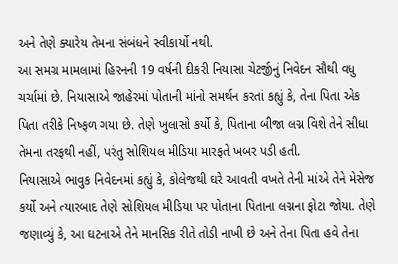અને તેણે ક્યારેય તેમના સંબંધને સ્વીકાર્યો નથી.
આ સમગ્ર મામલામાં હિરનની 19 વર્ષની દીકરી નિયાસા ચેટર્જીનું નિવેદન સૌથી વધુ ચર્ચામાં છે. નિયાસાએ જાહેરમાં પોતાની માંનો સમર્થન કરતાં કહ્યું કે, તેના પિતા એક પિતા તરીકે નિષ્ફળ ગયા છે. તેણે ખુલાસો કર્યો કે, પિતાના બીજા લગ્ન વિશે તેને સીધા તેમના તરફથી નહીં, પરંતુ સોશિયલ મીડિયા મારફતે ખબર પડી હતી.
નિયાસાએ ભાવુક નિવેદનમાં કહ્યું કે, કોલેજથી ઘરે આવતી વખતે તેની માંએ તેને મેસેજ કર્યો અને ત્યારબાદ તેણે સોશિયલ મીડિયા પર પોતાના પિતાના લગ્નના ફોટા જોયા. તેણે જણાવ્યું કે, આ ઘટનાએ તેને માનસિક રીતે તોડી નાખી છે અને તેના પિતા હવે તેના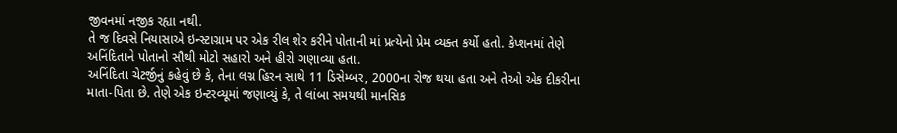જીવનમાં નજીક રહ્યા નથી.
તે જ દિવસે નિયાસાએ ઇન્સ્ટાગ્રામ પર એક રીલ શેર કરીને પોતાની માં પ્રત્યેનો પ્રેમ વ્યક્ત કર્યો હતો. કેપ્શનમાં તેણે અનિંદિતાને પોતાનો સૌથી મોટો સહારો અને હીરો ગણાવ્યા હતા.
અનિંદિતા ચેટર્જીનું કહેવું છે કે, તેના લગ્ન હિરન સાથે 11 ડિસેમ્બર, 2000ના રોજ થયા હતા અને તેઓ એક દીકરીના માતા-પિતા છે. તેણે એક ઇન્ટરવ્યૂમાં જણાવ્યું કે, તે લાંબા સમયથી માનસિક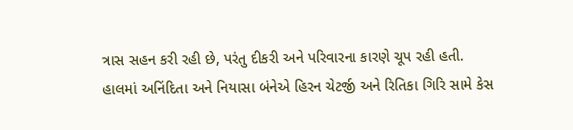ત્રાસ સહન કરી રહી છે, પરંતુ દીકરી અને પરિવારના કારણે ચૂપ રહી હતી.
હાલમાં અનિંદિતા અને નિયાસા બંનેએ હિરન ચેટર્જી અને રિતિકા ગિરિ સામે કેસ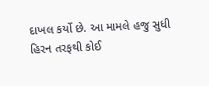દાખલ કર્યો છે. આ મામલે હજુ સુધી હિરન તરફથી કોઈ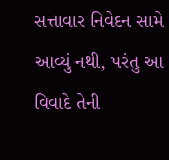સત્તાવાર નિવેદન સામે આવ્યું નથી, પરંતુ આ વિવાદે તેની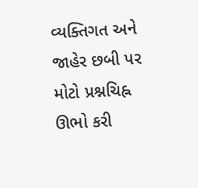વ્યક્તિગત અને જાહેર છબી પર મોટો પ્રશ્નચિહ્ન ઊભો કરી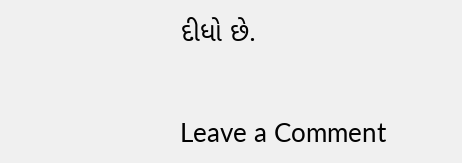દીધો છે.


Leave a Comment